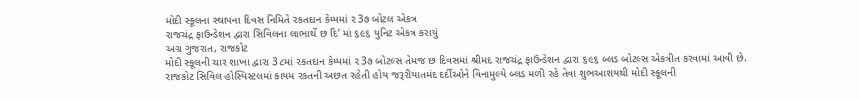મોદી સ્કૂલના સ્થાપના દિવસ નિમિતે રકતદાન કેમ્પમાં ૨3૭ બોટલ એકત્ર
રાજચંદ્ર ફાઉન્ડેશન દ્વારા સિવિલના લાભાર્થે છ દિ’ માં ૬૯૬ યુનિટ એકત્ર કરાયું
અગ્ર ગુજરાત, રાજકોટ
મોદી સ્કૂલની ચાર શાખા દ્વારા 3૮માં રકતદાન કેમ્પમાં ૨3૭ બોટલ્સ તેમજ છ દિવસમાં શ્રીમદ રાજચંદ્ર ફાઉન્ડેશન દ્વારા ૬૯૬ બ્લડ બોટલ્સ એકત્રીત કરવામાં આવી છે.
રાજકોટ સિવિલ હોસ્પિસ્ટલમાં કાયમ રકતની અછત રહેતી હોય જરૂરીયાતમંદ દર્દીઓને વિનામુલ્યે બ્લડ મળી રહે તેવા શુભઆશયથી મોદી સ્કૂલની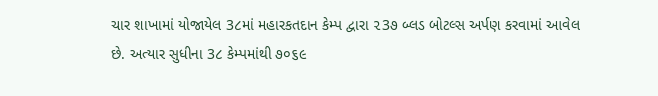ચાર શાખામાં યોજાયેલ 3૮માં મહારકતદાન કેમ્પ દ્વારા ૨3૭ બ્લડ બોટલ્સ અર્પણ કરવામાં આવેલ છે. અત્યાર સુધીના 3૮ કેમ્પમાંથી ૭૦૬૯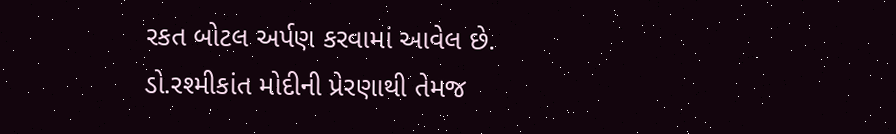રકત બોટલ અર્પણ કરવામાં આવેલ છે. ડો.રશ્મીકાંત મોદીની પ્રેરણાથી તેમજ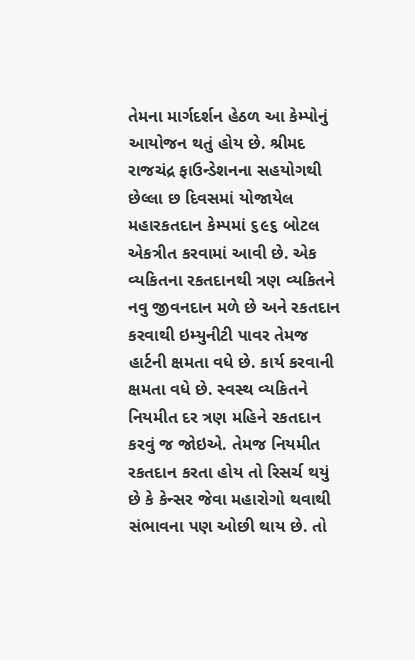તેમના માર્ગદર્શન હેઠળ આ કેમ્પોનું આયોજન થતું હોય છે. શ્રીમદ રાજચંદ્ર ફાઉન્ડેશનના સહયોગથી છેલ્લા છ દિવસમાં યોજાયેલ મહારકતદાન કેમ્પમાં ૬૯૬ બોટલ એકત્રીત કરવામાં આવી છે. એક વ્યકિતના રકતદાનથી ત્રણ વ્યકિતને નવુ જીવનદાન મળે છે અને રકતદાન કરવાથી ઇમ્યુનીટી પાવર તેમજ હાર્ટની ક્ષમતા વધે છે. કાર્ય કરવાની ક્ષમતા વધે છે. સ્વસ્થ વ્યકિતને નિયમીત દર ત્રણ મહિને રકતદાન કરવું જ જોઇએ. તેમજ નિયમીત રકતદાન કરતા હોય તો રિસર્ચ થયું છે કે કેન્સર જેવા મહારોગો થવાથી સંભાવના પણ ઓછી થાય છે. તો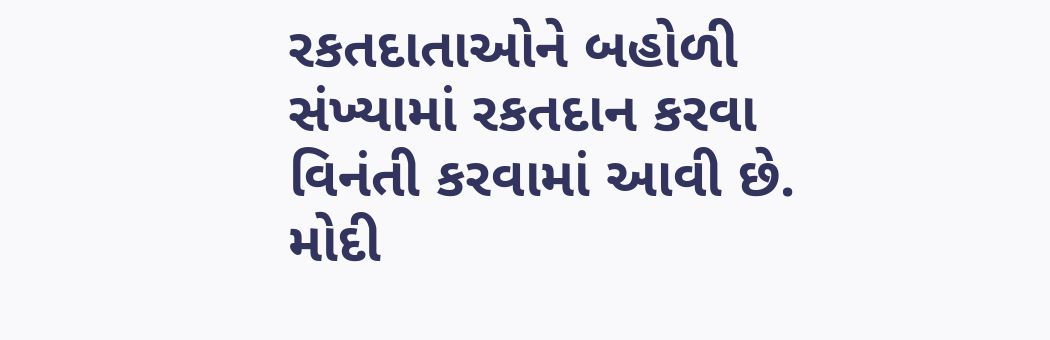રકતદાતાઓને બહોળી સંખ્યામાં રકતદાન કરવા વિનંતી કરવામાં આવી છે. મોદી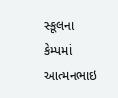સ્કૂલના કેમ્પમાં આત્મનભાઇ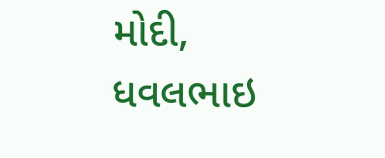મોદી, ધવલભાઇ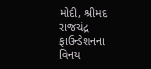મોદી, શ્રીમદ રાજચંદ્ર ફાઉન્ડેશનના વિનય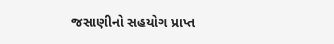જસાણીનો સહયોગ પ્રાપ્ત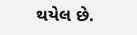થયેલ છે.